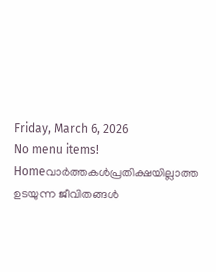Friday, March 6, 2026
No menu items!
Homeവാർത്തകൾപ്രതിക്ഷയില്ലാത്ത ഉടയുന്ന ജീവിതങ്ങൾ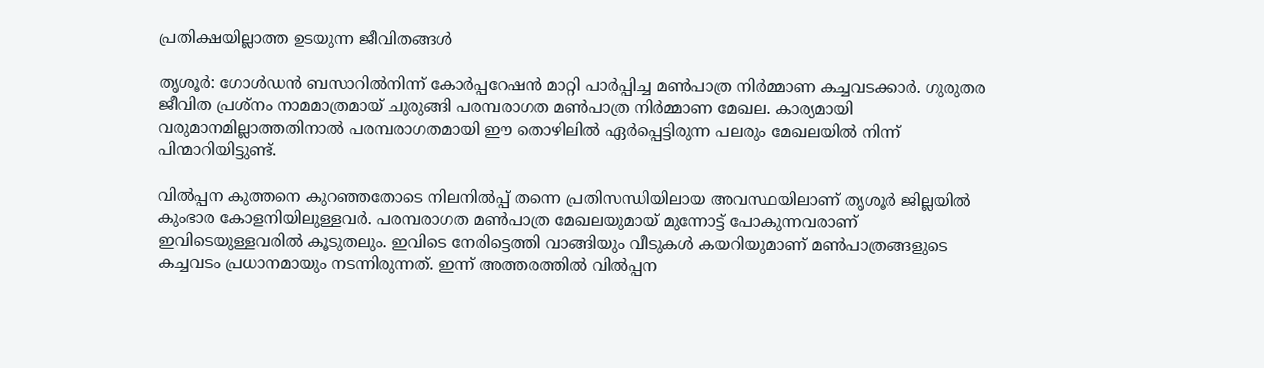പ്രതിക്ഷയില്ലാത്ത ഉടയുന്ന ജീവിതങ്ങൾ

തൃശൂർ: ഗോൾഡൻ ബസാറിൽനിന്ന് കോർപ്പറേഷൻ മാറ്റി പാർപ്പിച്ച മൺപാത്ര നിർമ്മാണ കച്ചവടക്കാർ. ഗുരുതര ജീവിത പ്രശ്നം നാമമാത്രമായ് ചുരുങ്ങി പരമ്പരാഗത മൺപാത്ര നിർമ്മാണ മേഖല. കാര്യമായി വരുമാനമില്ലാത്തതിനാൽ പരമ്പരാഗതമായി ഈ തൊഴിലിൽ ഏർപ്പെട്ടിരുന്ന പലരും മേഖലയിൽ നിന്ന് പിന്മാറിയിട്ടുണ്ട്.

വിൽപ്പന കുത്തനെ കുറഞ്ഞതോടെ നിലനിൽപ്പ് തന്നെ പ്രതിസന്ധിയിലായ അവസ്ഥയിലാണ് തൃശൂർ ജില്ലയിൽ കുംഭാര കോളനിയിലുള്ളവർ. പരമ്പരാഗത മൺപാത്ര മേഖലയുമായ് മുന്നോട്ട് പോകുന്നവരാണ് ഇവിടെയുള്ളവരിൽ കൂടുതലും. ഇവിടെ നേരിട്ടെത്തി വാങ്ങിയും വീടുകൾ കയറിയുമാണ് മൺപാത്രങ്ങളുടെ കച്ചവടം പ്രധാനമായും നടന്നിരുന്നത്. ഇന്ന് അത്തരത്തിൽ വിൽപ്പന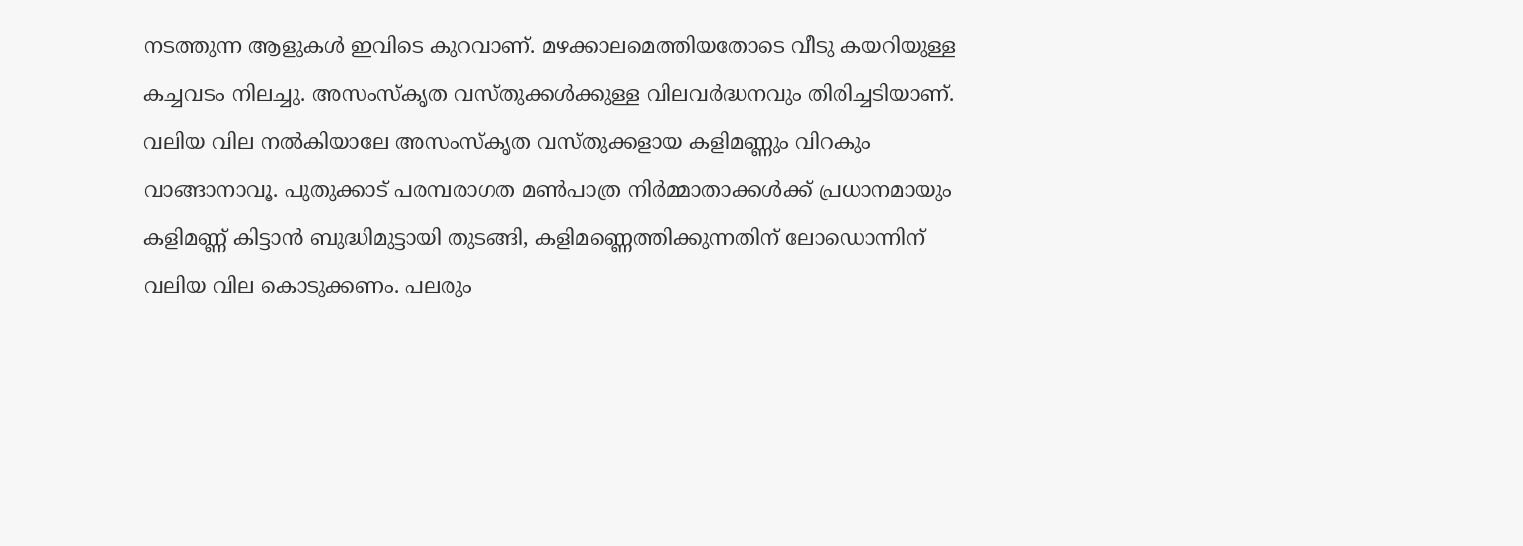നടത്തുന്ന ആളുകൾ ഇവിടെ കുറവാണ്. മഴക്കാലമെത്തിയതോടെ വീടു കയറിയുള്ള കച്ചവടം നിലച്ചു. അസംസ്‌കൃത വസ്തുക്കൾക്കുള്ള വിലവർദ്ധനവും തിരിച്ചടിയാണ്. വലിയ വില നൽകിയാലേ അസംസ്‌കൃത വസ്തുക്കളായ കളിമണ്ണും വിറകും വാങ്ങാനാവൂ. പുതുക്കാട് പരമ്പരാഗത മൺപാത്ര നിർമ്മാതാക്കൾക്ക് പ്രധാനമായും കളിമണ്ണ് കിട്ടാൻ ബുദ്ധിമുട്ടായി തുടങ്ങി, കളിമണ്ണെത്തിക്കുന്നതിന് ലോഡൊന്നിന് വലിയ വില കൊടുക്കണം. പലരും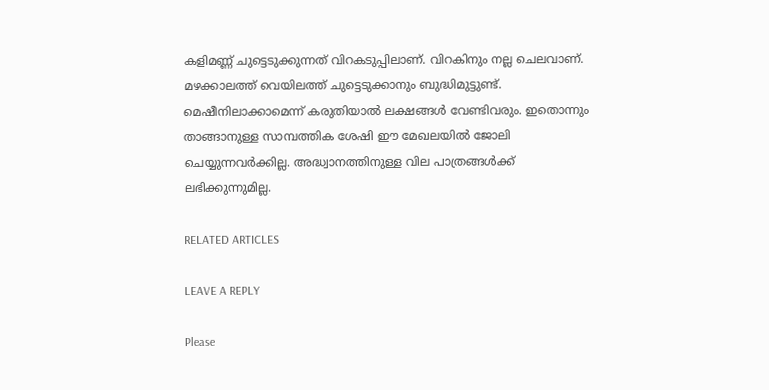കളിമണ്ണ് ചുട്ടെടുക്കുന്നത് വിറകടുപ്പിലാണ്. വിറകിനും നല്ല ചെലവാണ്. മഴക്കാലത്ത് വെയിലത്ത് ചുട്ടെടുക്കാനും ബുദ്ധിമുട്ടുണ്ട്. മെഷീനിലാക്കാമെന്ന് കരുതിയാൽ ലക്ഷങ്ങൾ വേണ്ടിവരും. ഇതൊന്നും താങ്ങാനുള്ള സാമ്പത്തിക ശേഷി ഈ മേഖലയിൽ ജോലി ചെയ്യുന്നവർക്കില്ല. അദ്ധ്വാനത്തിനുള്ള വില പാത്രങ്ങൾക്ക് ലഭിക്കുന്നുമില്ല.

RELATED ARTICLES

LEAVE A REPLY

Please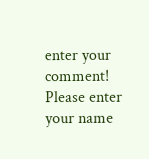enter your comment!
Please enter your name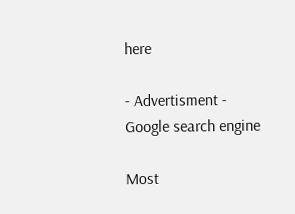here

- Advertisment -
Google search engine

Most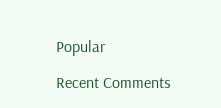Popular

Recent Comments